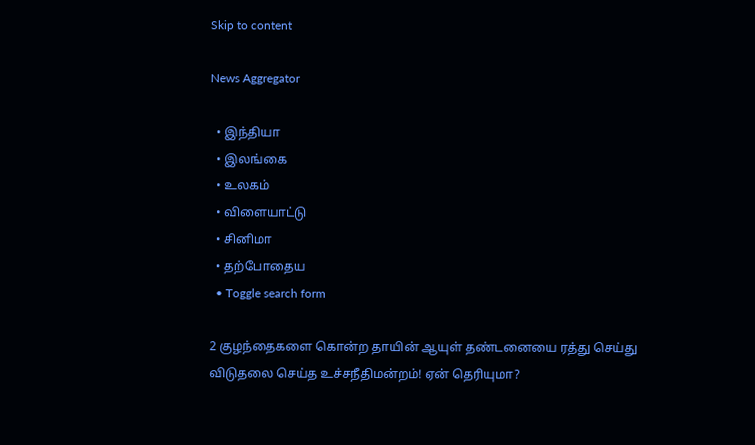Skip to content

News Aggregator

  • இந்தியா
  • இலங்கை
  • உலகம்
  • விளையாட்டு
  • சினிமா
  • தற்போதைய
  • Toggle search form

2 குழந்தைகளை கொன்ற தாயின் ஆயுள் தண்டனையை ரத்து செய்து விடுதலை செய்த உச்சநீதிமன்றம்! ஏன் தெரியுமா?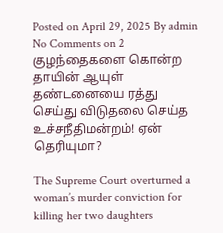Posted on April 29, 2025 By admin No Comments on 2 குழந்தைகளை கொன்ற தாயின் ஆயுள் தண்டனையை ரத்து செய்து விடுதலை செய்த உச்சநீதிமன்றம்! ஏன் தெரியுமா?

The Supreme Court overturned a woman’s murder conviction for killing her two daughters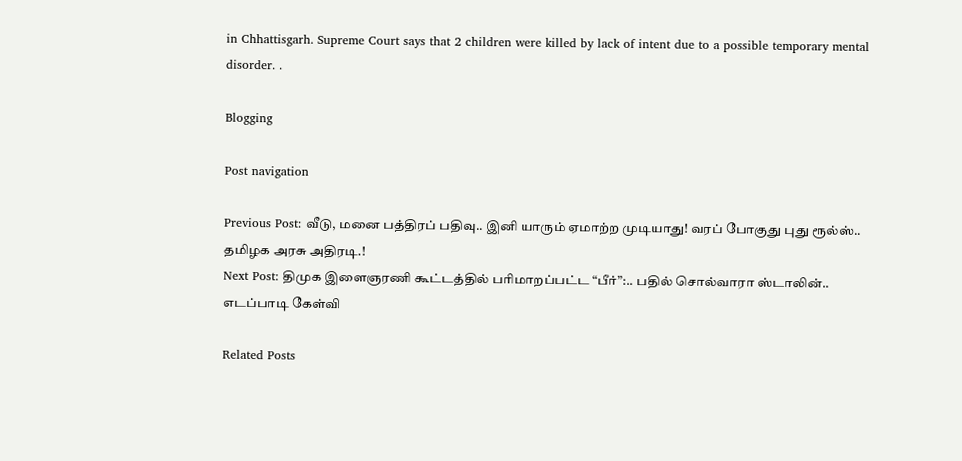in Chhattisgarh. Supreme Court says that 2 children were killed by lack of intent due to a possible temporary mental disorder. .

Blogging

Post navigation

Previous Post: வீடு, மனை பத்திரப் பதிவு.. இனி யாரும் ஏமாற்ற முடியாது! வரப் போகுது புது ரூல்ஸ்.. தமிழக அரசு அதிரடி.!
Next Post: திமுக இளைஞரணி கூட்டத்தில் பரிமாறப்பட்ட “பீர்”:.. பதில் சொல்வாரா ஸ்டாலின்.. எடப்பாடி கேள்வி

Related Posts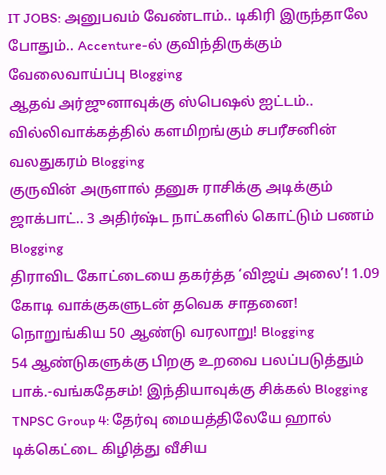IT JOBS: அனுபவம் வேண்டாம்.. டிகிரி இருந்தாலே போதும்.. Accenture-ல் குவிந்திருக்கும் வேலைவாய்ப்பு Blogging
ஆதவ் அர்ஜுனாவுக்கு ஸ்பெஷல் ஐட்டம்.. வில்லிவாக்கத்தில் களமிறங்கும் சபரீசனின் வலதுகரம் Blogging
குருவின் அருளால் தனுசு ராசிக்கு அடிக்கும் ஜாக்பாட்.. 3 அதிர்ஷ்ட நாட்களில் கொட்டும் பணம் Blogging
திராவிட கோட்டையை தகர்த்த ‘விஜய் அலை’! 1.09 கோடி வாக்குகளுடன் தவெக சாதனை! நொறுங்கிய 50 ஆண்டு வரலாறு! Blogging
54 ஆண்டுகளுக்கு பிறகு உறவை பலப்படுத்தும் பாக்.-வங்கதேசம்! இந்தியாவுக்கு சிக்கல் Blogging
TNPSC Group 4: தேர்வு மையத்திலேயே ஹால் டிக்கெட்டை கிழித்து வீசிய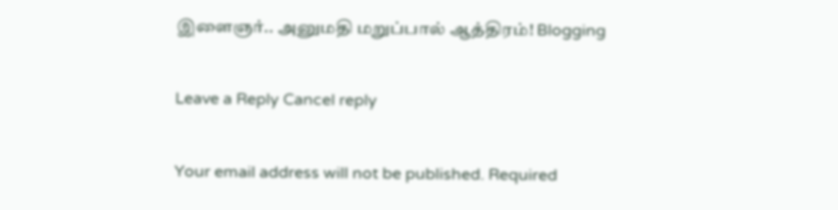இளைஞர்.. அனுமதி மறுப்பால் ஆத்திரம்! Blogging

Leave a Reply Cancel reply

Your email address will not be published. Required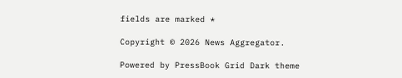fields are marked *

Copyright © 2026 News Aggregator.

Powered by PressBook Grid Dark theme